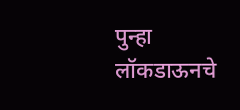पुन्हा लॉकडाऊनचे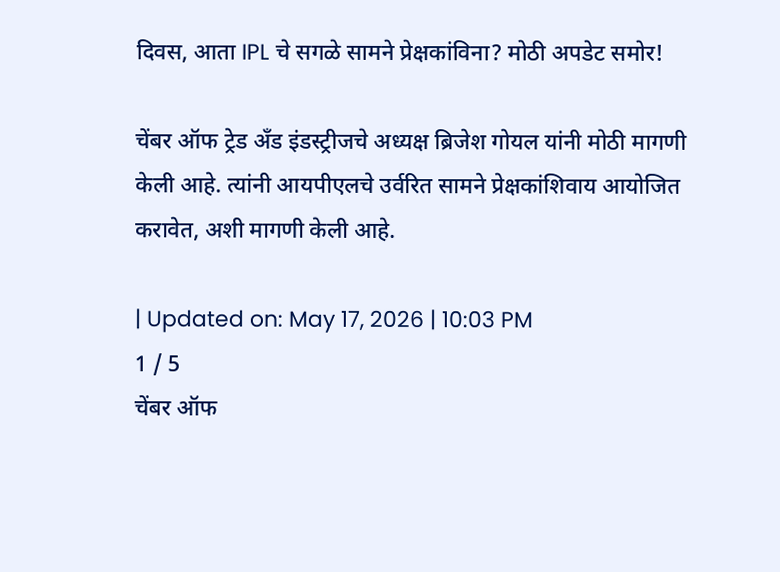दिवस, आता IPL चे सगळे सामने प्रेक्षकांविना? मोठी अपडेट समोर!

चेंबर ऑफ ट्रेड अँड इंडस्ट्रीजचे अध्यक्ष ब्रिजेश गोयल यांनी मोठी मागणी केली आहे. त्यांनी आयपीएलचे उर्वरित सामने प्रेक्षकांशिवाय आयोजित करावेत, अशी मागणी केली आहे.

| Updated on: May 17, 2026 | 10:03 PM
1 / 5
चेंबर ऑफ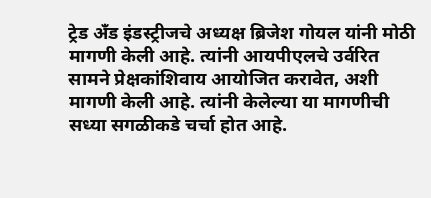ट्रेड अँड इंडस्ट्रीजचे अध्यक्ष ब्रिजेश गोयल यांनी मोठी मागणी केली आहे. त्यांनी आयपीएलचे उर्वरित सामने प्रेक्षकांशिवाय आयोजित करावेत, अशी मागणी केली आहे. त्यांनी केलेल्या या मागणीची सध्या सगळीकडे चर्चा होत आहे.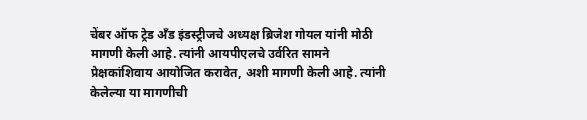चेंबर ऑफ ट्रेड अँड इंडस्ट्रीजचे अध्यक्ष ब्रिजेश गोयल यांनी मोठी मागणी केली आहे. त्यांनी आयपीएलचे उर्वरित सामने प्रेक्षकांशिवाय आयोजित करावेत, अशी मागणी केली आहे. त्यांनी केलेल्या या मागणीची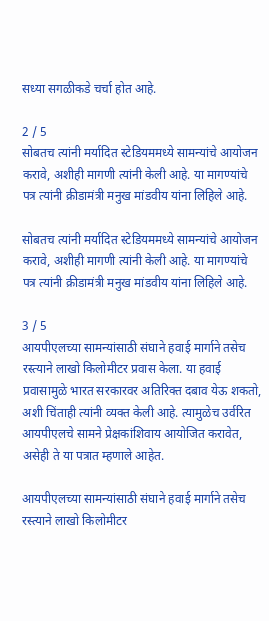सध्या सगळीकडे चर्चा होत आहे.

2 / 5
सोबतच त्यांनी मर्यादित स्टेडियममध्ये सामन्यांचे आयोजन करावे, अशीही मागणी त्यांनी केली आहे. या मागण्यांचे पत्र त्यांनी क्रीडामंत्री मनुख मांडवीय यांना लिहिले आहे.

सोबतच त्यांनी मर्यादित स्टेडियममध्ये सामन्यांचे आयोजन करावे, अशीही मागणी त्यांनी केली आहे. या मागण्यांचे पत्र त्यांनी क्रीडामंत्री मनुख मांडवीय यांना लिहिले आहे.

3 / 5
आयपीएलच्या सामन्यांसाठी संघाने हवाई मार्गाने तसेच रस्त्याने लाखो किलोमीटर प्रवास केला. या हवाई प्रवासामुळे भारत सरकारवर अतिरिक्त दबाव येऊ शकतो, अशी चिंताही त्यांनी व्यक्त केली आहे. त्यामुळेच उर्वरित आयपीएलचे सामने प्रेक्षकांशिवाय आयोजित करावेत, असेही ते या पत्रात म्हणाले आहेत.

आयपीएलच्या सामन्यांसाठी संघाने हवाई मार्गाने तसेच रस्त्याने लाखो किलोमीटर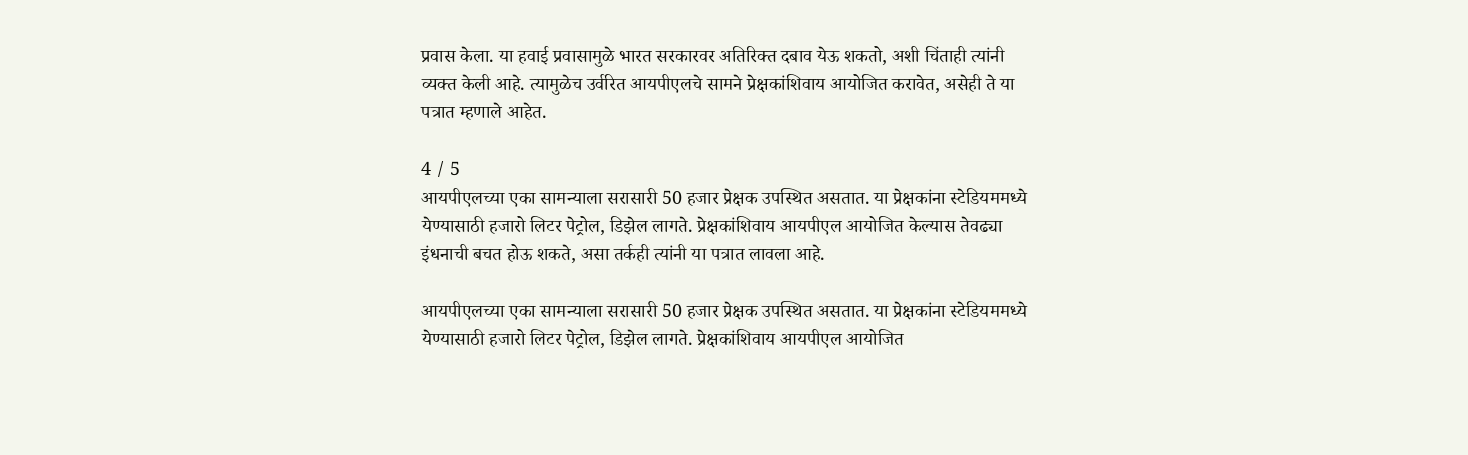प्रवास केला. या हवाई प्रवासामुळे भारत सरकारवर अतिरिक्त दबाव येऊ शकतो, अशी चिंताही त्यांनी व्यक्त केली आहे. त्यामुळेच उर्वरित आयपीएलचे सामने प्रेक्षकांशिवाय आयोजित करावेत, असेही ते या पत्रात म्हणाले आहेत.

4 / 5
आयपीएलच्या एका सामन्याला सरासारी 50 हजार प्रेक्षक उपस्थित असतात. या प्रेक्षकांना स्टेडियममध्ये येण्यासाठी हजारो लिटर पेट्रोल, डिझेल लागते. प्रेक्षकांशिवाय आयपीएल आयोजित केल्यास तेवढ्या इंधनाची बचत होऊ शकते, असा तर्कही त्यांनी या पत्रात लावला आहे.

आयपीएलच्या एका सामन्याला सरासारी 50 हजार प्रेक्षक उपस्थित असतात. या प्रेक्षकांना स्टेडियममध्ये येण्यासाठी हजारो लिटर पेट्रोल, डिझेल लागते. प्रेक्षकांशिवाय आयपीएल आयोजित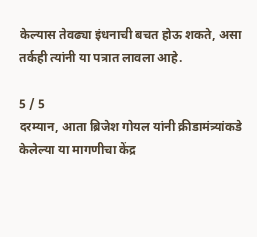केल्यास तेवढ्या इंधनाची बचत होऊ शकते, असा तर्कही त्यांनी या पत्रात लावला आहे.

5 / 5
दरम्यान, आता ब्रिजेश गोयल यांनी क्रीडामंत्र्यांकडे केलेल्या या मागणीचा केंद्र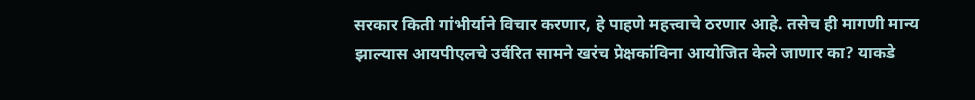सरकार किती गांभीर्याने विचार करणार, हे पाहणे महत्त्वाचे ठरणार आहे. तसेच ही मागणी मान्य झाल्यास आयपीएलचे उर्वरित सामने खरंच प्रेक्षकांविना आयोजित केले जाणार का? याकडे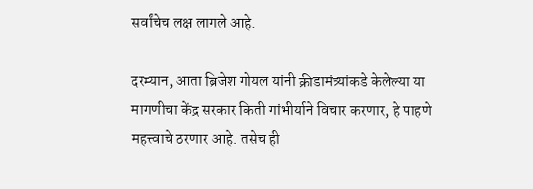सर्वांचेच लक्ष लागले आहे.

दरम्यान, आता ब्रिजेश गोयल यांनी क्रीडामंत्र्यांकडे केलेल्या या मागणीचा केंद्र सरकार किती गांभीर्याने विचार करणार, हे पाहणे महत्त्वाचे ठरणार आहे. तसेच ही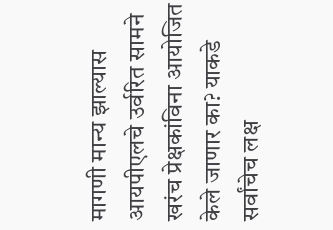मागणी मान्य झाल्यास आयपीएलचे उर्वरित सामने खरंच प्रेक्षकांविना आयोजित केले जाणार का? याकडे सर्वांचेच लक्ष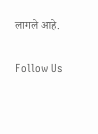लागले आहे.

Follow Us